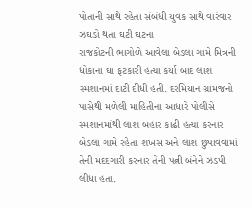પોતાની સાથે રહેતા સંબંધી યુવક સાથે વારંવાર ઝઘડો થતા ઘટી ઘટના
રાજકોટની ભાગોળે આવેલા બેડલા ગામે મિત્રની ધોકાના ઘા ફટકારી હત્યા કર્યા બાદ લાશ સ્મશાનમાં દાટી દીધી હતી. દરમિયાન ગ્રામજનો પાસેથી મળેલી માહિતીના આધારે પોલીસે સ્મશાનમાંથી લાશ બહાર કાઢી હત્યા કરનાર બેડલા ગામે રહેતા શખસ અને લાશ છુપાવવામાં તેની મદદગારી કરનાર તેની પત્ની બંનેને ઝડપી લીધા હતા.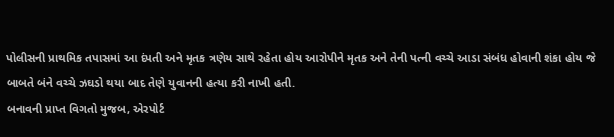પોલીસની પ્રાથમિક તપાસમાં આ દંપતી અને મૃતક ત્રણેય સાથે રહેતા હોય આરોપીને મૃતક અને તેની પત્ની વચ્ચે આડા સંબંધ હોવાની શંકા હોય જે બાબતે બંને વચ્ચે ઝઘડો થયા બાદ તેણે યુવાનની હત્યા કરી નાખી હતી.
બનાવની પ્રાપ્ત વિગતો મુજબ, એરપોર્ટ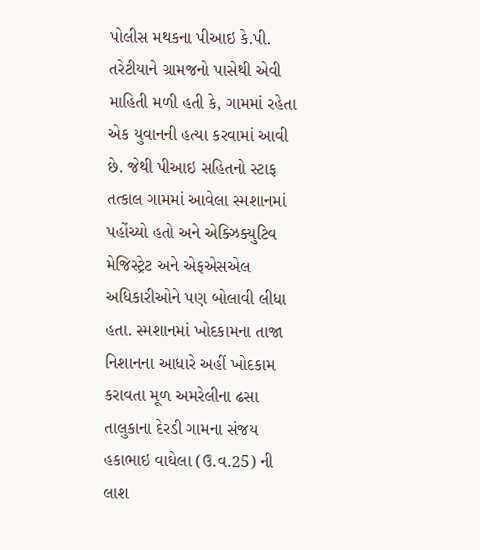પોલીસ મથકના પીઆઇ કે.પી. તરેટીયાને ગ્રામજનો પાસેથી એવી માહિતી મળી હતી કે, ગામમાં રહેતા એક યુવાનની હત્યા કરવામાં આવી છે. જેથી પીઆઇ સહિતનો સ્ટાફ તત્કાલ ગામમાં આવેલા સ્મશાનમાં પહોંચ્યો હતો અને એક્ઝિક્યુટિવ મેજિસ્ટ્રેટ અને એફએસએલ અધિકારીઓને પણ બોલાવી લીધા હતા. સ્મશાનમાં ખોદકામના તાજા નિશાનના આધારે અહીં ખોદકામ કરાવતા મૂળ અમરેલીના ઢસા તાલુકાના દેરડી ગામના સંજય હકાભાઇ વાઘેલા (ઉ.વ.25) ની લાશ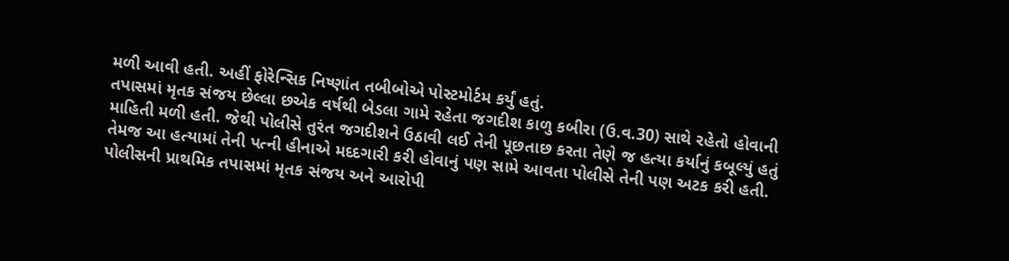મળી આવી હતી. અહીં ફોરેન્સિક નિષ્ણાંત તબીબોએ પોસ્ટમોર્ટમ કર્યું હતું.
તપાસમાં મૃતક સંજય છેલ્લા છએક વર્ષથી બેડલા ગામે રહેતા જગદીશ કાળુ કબીરા (ઉ.વ.30) સાથે રહેતો હોવાની માહિતી મળી હતી. જેથી પોલીસે તુરંત જગદીશને ઉઠાવી લઈ તેની પૂછતાછ કરતા તેણે જ હત્યા કર્યાનું કબૂલ્યું હતું તેમજ આ હત્યામાં તેની પત્ની હીનાએ મદદગારી કરી હોવાનું પણ સામે આવતા પોલીસે તેની પણ અટક કરી હતી.
પોલીસની પ્રાથમિક તપાસમાં મૃતક સંજય અને આરોપી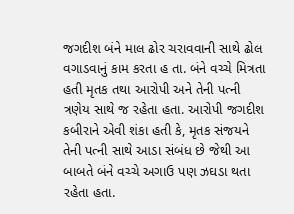જગદીશ બંને માલ ઢોર ચરાવવાની સાથે ઢોલ વગાડવાનું કામ કરતા હ તા. બંને વચ્ચે મિત્રતા હતી મૃતક તથા આરોપી અને તેની પત્ની ત્રણેય સાથે જ રહેતા હતા. આરોપી જગદીશ કબીરાને એવી શંકા હતી કે, મૃતક સંજયને તેની પત્ની સાથે આડા સંબંધ છે જેથી આ બાબતે બંને વચ્ચે અગાઉ પણ ઝઘડા થતા રહેતા હતા.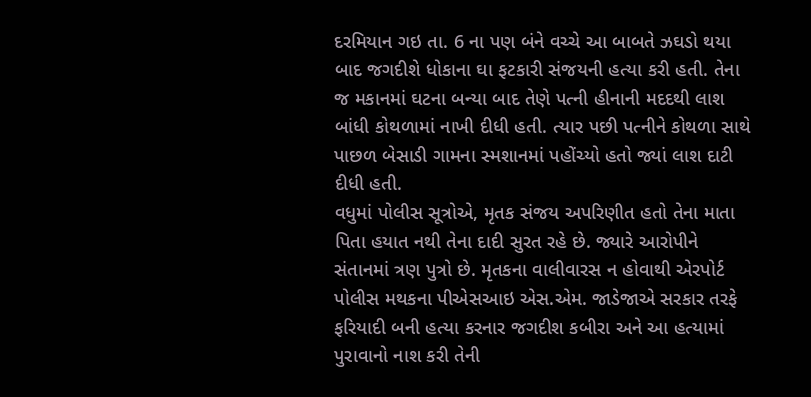દરમિયાન ગઇ તા. 6 ના પણ બંને વચ્ચે આ બાબતે ઝઘડો થયા બાદ જગદીશે ધોકાના ઘા ફટકારી સંજયની હત્યા કરી હતી. તેના જ મકાનમાં ઘટના બન્યા બાદ તેણે પત્ની હીનાની મદદથી લાશ બાંધી કોથળામાં નાખી દીધી હતી. ત્યાર પછી પત્નીને કોથળા સાથે પાછળ બેસાડી ગામના સ્મશાનમાં પહોંચ્યો હતો જ્યાં લાશ દાટી દીધી હતી.
વધુમાં પોલીસ સૂત્રોએ, મૃતક સંજય અપરિણીત હતો તેના માતા પિતા હયાત નથી તેના દાદી સુરત રહે છે. જ્યારે આરોપીને સંતાનમાં ત્રણ પુત્રો છે. મૃતકના વાલીવારસ ન હોવાથી એરપોર્ટ પોલીસ મથકના પીએસઆઇ એસ.એમ. જાડેજાએ સરકાર તરફે ફરિયાદી બની હત્યા કરનાર જગદીશ કબીરા અને આ હત્યામાં પુરાવાનો નાશ કરી તેની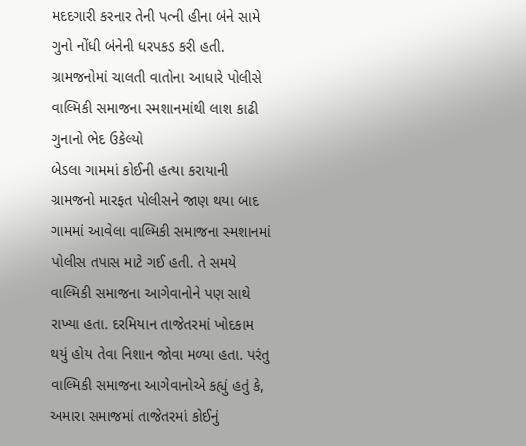મદદગારી કરનાર તેની પત્ની હીના બંને સામે ગુનો નોંધી બંનેની ધરપકડ કરી હતી.
ગ્રામજનોમાં ચાલતી વાતોના આધારે પોલીસે વાલ્મિકી સમાજના સ્મશાનમાંથી લાશ કાઢી ગુનાનો ભેદ ઉકેલ્યો
બેડલા ગામમાં કોઈની હત્યા કરાયાની ગ્રામજનો મારફત પોલીસને જાણ થયા બાદ ગામમાં આવેલા વાલ્મિકી સમાજના સ્મશાનમાં પોલીસ તપાસ માટે ગઈ હતી. તે સમયે વાલ્મિકી સમાજના આગેવાનોને પણ સાથે રાખ્યા હતા. દરમિયાન તાજેતરમાં ખોદકામ થયું હોય તેવા નિશાન જોવા મળ્યા હતા. પરંતુ વાલ્મિકી સમાજના આગેવાનોએ કહ્યું હતું કે, અમારા સમાજમાં તાજેતરમાં કોઈનું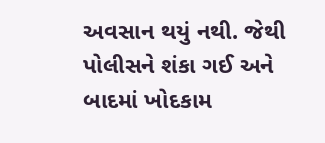અવસાન થયું નથી. જેથી પોલીસને શંકા ગઈ અને બાદમાં ખોદકામ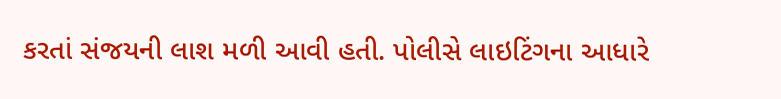કરતાં સંજયની લાશ મળી આવી હતી. પોલીસે લાઇટિંગના આધારે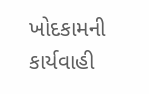ખોદકામની કાર્યવાહી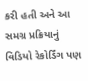કરી હતી અને આ સમગ્ર પ્રક્રિયાનું વિડિયો રેકોર્ડિંગ પણ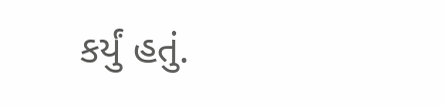કર્યું હતું.